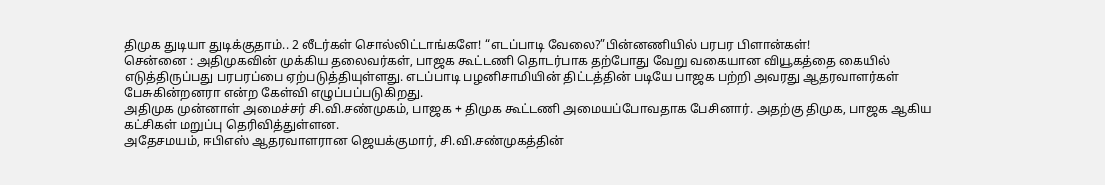திமுக துடியா துடிக்குதாம்.. 2 லீடர்கள் சொல்லிட்டாங்களே! “எடப்பாடி வேலை?”பின்னணியில் பரபர பிளான்கள்!
சென்னை : அதிமுகவின் முக்கிய தலைவர்கள், பாஜக கூட்டணி தொடர்பாக தற்போது வேறு வகையான வியூகத்தை கையில் எடுத்திருப்பது பரபரப்பை ஏற்படுத்தியுள்ளது. எடப்பாடி பழனிசாமியின் திட்டத்தின் படியே பாஜக பற்றி அவரது ஆதரவாளர்கள் பேசுகின்றனரா என்ற கேள்வி எழுப்பப்படுகிறது.
அதிமுக முன்னாள் அமைச்சர் சி.வி.சண்முகம், பாஜக + திமுக கூட்டணி அமையப்போவதாக பேசினார். அதற்கு திமுக, பாஜக ஆகிய கட்சிகள் மறுப்பு தெரிவித்துள்ளன.
அதேசமயம், ஈபிஎஸ் ஆதரவாளரான ஜெயக்குமார், சி.வி.சண்முகத்தின்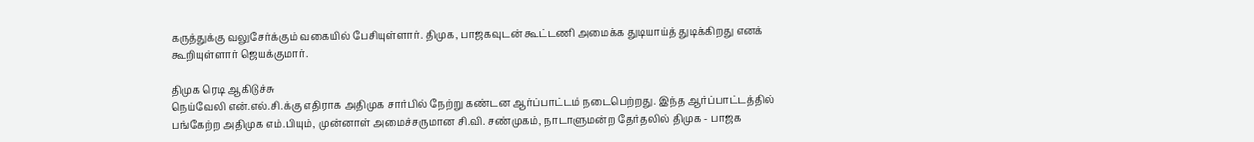கருத்துக்கு வலுசேர்க்கும் வகையில் பேசியுள்ளார். திமுக, பாஜகவுடன் கூட்டணி அமைக்க துடியாய்த் துடிக்கிறது எனக் கூறியுள்ளார் ஜெயக்குமார்.

திமுக ரெடி ஆகிடுச்சு
நெய்வேலி என்.எல்.சி.க்கு எதிராக அதிமுக சார்பில் நேற்று கண்டன ஆர்ப்பாட்டம் நடைபெற்றது. இந்த ஆர்ப்பாட்டத்தில் பங்கேற்ற அதிமுக எம்.பியும், முன்னாள் அமைச்சருமான சி.வி. சண்முகம், நாடாளுமன்ற தேர்தலில் திமுக - பாஜக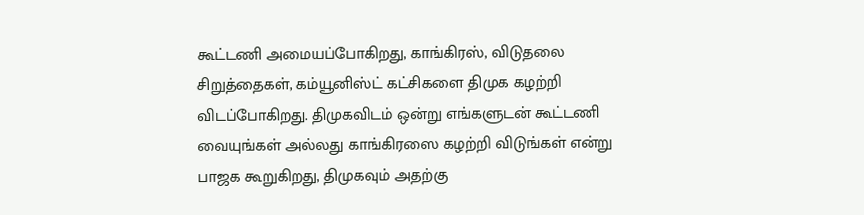கூட்டணி அமையப்போகிறது, காங்கிரஸ், விடுதலை சிறுத்தைகள், கம்யூனிஸ்ட் கட்சிகளை திமுக கழற்றி விடப்போகிறது. திமுகவிடம் ஒன்று எங்களுடன் கூட்டணி வையுங்கள் அல்லது காங்கிரஸை கழற்றி விடுங்கள் என்று பாஜக கூறுகிறது, திமுகவும் அதற்கு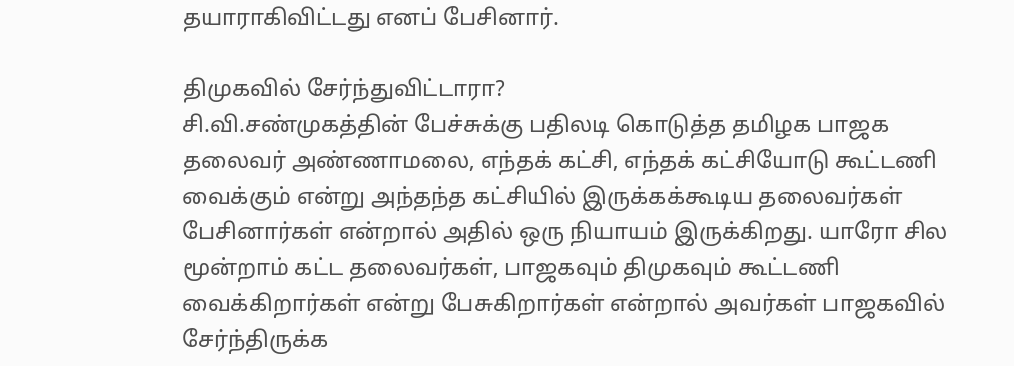தயாராகிவிட்டது எனப் பேசினார்.

திமுகவில் சேர்ந்துவிட்டாரா?
சி.வி.சண்முகத்தின் பேச்சுக்கு பதிலடி கொடுத்த தமிழக பாஜக தலைவர் அண்ணாமலை, எந்தக் கட்சி, எந்தக் கட்சியோடு கூட்டணி வைக்கும் என்று அந்தந்த கட்சியில் இருக்கக்கூடிய தலைவர்கள் பேசினார்கள் என்றால் அதில் ஒரு நியாயம் இருக்கிறது. யாரோ சில மூன்றாம் கட்ட தலைவர்கள், பாஜகவும் திமுகவும் கூட்டணி வைக்கிறார்கள் என்று பேசுகிறார்கள் என்றால் அவர்கள் பாஜகவில் சேர்ந்திருக்க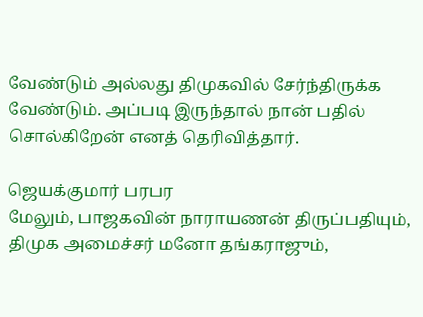வேண்டும் அல்லது திமுகவில் சேர்ந்திருக்க வேண்டும். அப்படி இருந்தால் நான் பதில் சொல்கிறேன் எனத் தெரிவித்தார்.

ஜெயக்குமார் பரபர
மேலும், பாஜகவின் நாராயணன் திருப்பதியும், திமுக அமைச்சர் மனோ தங்கராஜும்,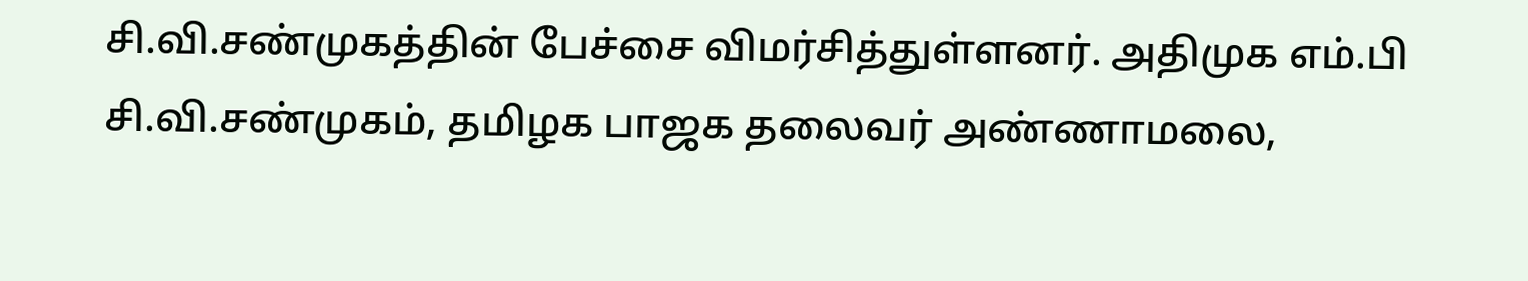சி.வி.சண்முகத்தின் பேச்சை விமர்சித்துள்ளனர். அதிமுக எம்.பி சி.வி.சண்முகம், தமிழக பாஜக தலைவர் அண்ணாமலை,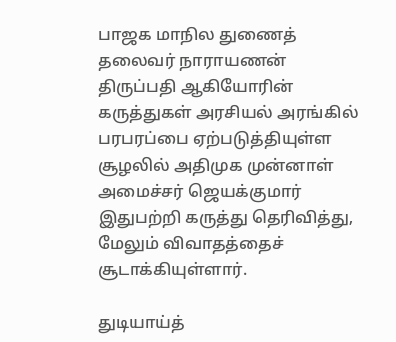பாஜக மாநில துணைத் தலைவர் நாராயணன் திருப்பதி ஆகியோரின் கருத்துகள் அரசியல் அரங்கில் பரபரப்பை ஏற்படுத்தியுள்ள சூழலில் அதிமுக முன்னாள் அமைச்சர் ஜெயக்குமார் இதுபற்றி கருத்து தெரிவித்து, மேலும் விவாதத்தைச் சூடாக்கியுள்ளார்.

துடியாய்த்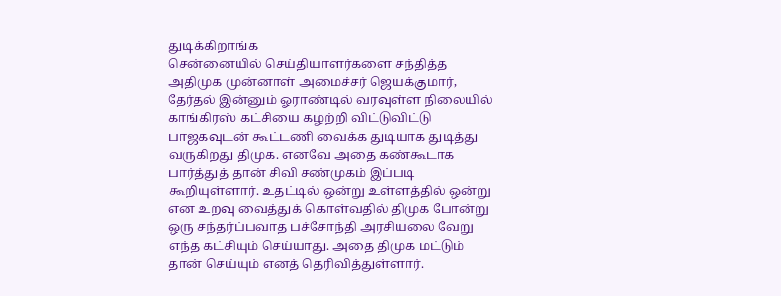துடிக்கிறாங்க
சென்னையில் செய்தியாளர்களை சந்தித்த அதிமுக முன்னாள் அமைச்சர் ஜெயக்குமார், தேர்தல் இன்னும் ஓராண்டில் வரவுள்ள நிலையில் காங்கிரஸ் கட்சியை கழற்றி விட்டுவிட்டு பாஜகவுடன் கூட்டணி வைக்க துடியாக துடித்து வருகிறது திமுக. எனவே அதை கண்கூடாக பார்த்துத் தான் சிவி சண்முகம் இப்படி கூறியுள்ளார். உதட்டில் ஒன்று உள்ளத்தில் ஒன்று என உறவு வைத்துக் கொள்வதில் திமுக போன்று ஒரு சந்தர்ப்பவாத பச்சோந்தி அரசியலை வேறு எந்த கட்சியும் செய்யாது. அதை திமுக மட்டும் தான் செய்யும் எனத் தெரிவித்துள்ளார்.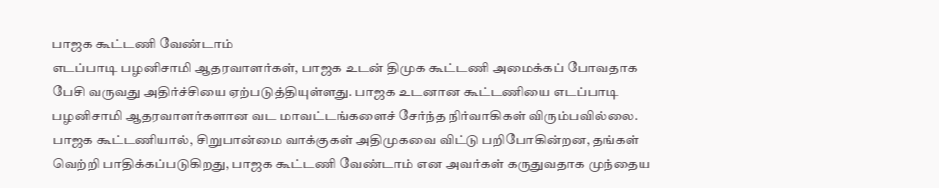பாஜக கூட்டணி வேண்டாம்
எடப்பாடி பழனிசாமி ஆதரவாளர்கள், பாஜக உடன் திமுக கூட்டணி அமைக்கப் போவதாக பேசி வருவது அதிர்ச்சியை ஏற்படுத்தியுள்ளது. பாஜக உடனான கூட்டணியை எடப்பாடி பழனிசாமி ஆதரவாளர்களான வட மாவட்டங்களைச் சேர்ந்த நிர்வாகிகள் விரும்பவில்லை. பாஜக கூட்டணியால், சிறுபான்மை வாக்குகள் அதிமுகவை விட்டு பறிபோகின்றன, தங்கள் வெற்றி பாதிக்கப்படுகிறது, பாஜக கூட்டணி வேண்டாம் என அவர்கள் கருதுவதாக முந்தைய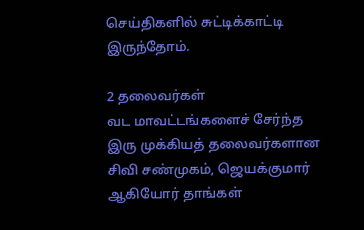செய்திகளில் சுட்டிக்காட்டி இருந்தோம்.

2 தலைவர்கள்
வட மாவட்டங்களைச் சேர்ந்த இரு முக்கியத் தலைவர்களான சிவி சண்முகம், ஜெயக்குமார் ஆகியோர் தாங்கள்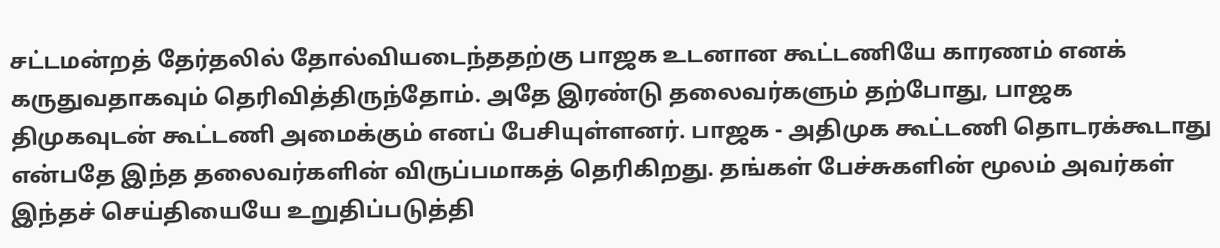சட்டமன்றத் தேர்தலில் தோல்வியடைந்ததற்கு பாஜக உடனான கூட்டணியே காரணம் எனக் கருதுவதாகவும் தெரிவித்திருந்தோம். அதே இரண்டு தலைவர்களும் தற்போது, பாஜக திமுகவுடன் கூட்டணி அமைக்கும் எனப் பேசியுள்ளனர். பாஜக - அதிமுக கூட்டணி தொடரக்கூடாது என்பதே இந்த தலைவர்களின் விருப்பமாகத் தெரிகிறது. தங்கள் பேச்சுகளின் மூலம் அவர்கள் இந்தச் செய்தியையே உறுதிப்படுத்தி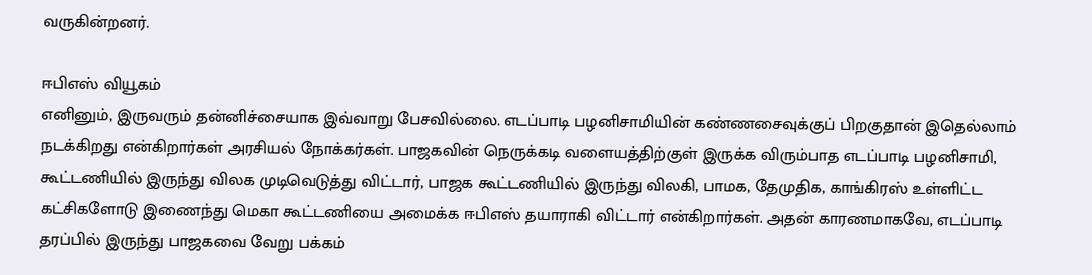வருகின்றனர்.

ஈபிஎஸ் வியூகம்
எனினும், இருவரும் தன்னிச்சையாக இவ்வாறு பேசவில்லை. எடப்பாடி பழனிசாமியின் கண்ணசைவுக்குப் பிறகுதான் இதெல்லாம் நடக்கிறது என்கிறார்கள் அரசியல் நோக்கர்கள். பாஜகவின் நெருக்கடி வளையத்திற்குள் இருக்க விரும்பாத எடப்பாடி பழனிசாமி, கூட்டணியில் இருந்து விலக முடிவெடுத்து விட்டார், பாஜக கூட்டணியில் இருந்து விலகி, பாமக, தேமுதிக, காங்கிரஸ் உள்ளிட்ட கட்சிகளோடு இணைந்து மெகா கூட்டணியை அமைக்க ஈபிஎஸ் தயாராகி விட்டார் என்கிறார்கள். அதன் காரணமாகவே, எடப்பாடி தரப்பில் இருந்து பாஜகவை வேறு பக்கம்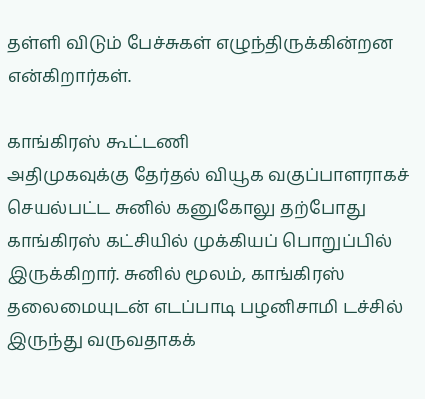தள்ளி விடும் பேச்சுகள் எழுந்திருக்கின்றன என்கிறார்கள்.

காங்கிரஸ் கூட்டணி
அதிமுகவுக்கு தேர்தல் வியூக வகுப்பாளராகச் செயல்பட்ட சுனில் கனுகோலு தற்போது காங்கிரஸ் கட்சியில் முக்கியப் பொறுப்பில் இருக்கிறார். சுனில் மூலம், காங்கிரஸ் தலைமையுடன் எடப்பாடி பழனிசாமி டச்சில் இருந்து வருவதாகக்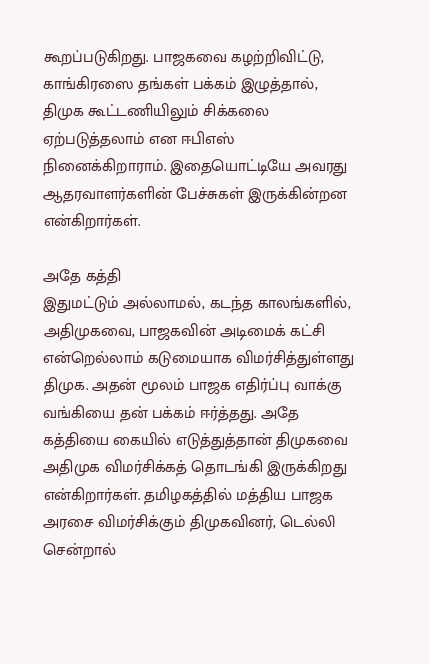கூறப்படுகிறது. பாஜகவை கழற்றிவிட்டு, காங்கிரஸை தங்கள் பக்கம் இழுத்தால், திமுக கூட்டணியிலும் சிக்கலை ஏற்படுத்தலாம் என ஈபிஎஸ் நினைக்கிறாராம். இதையொட்டியே அவரது ஆதரவாளர்களின் பேச்சுகள் இருக்கின்றன என்கிறார்கள்.

அதே கத்தி
இதுமட்டும் அல்லாமல், கடந்த காலங்களில், அதிமுகவை, பாஜகவின் அடிமைக் கட்சி என்றெல்லாம் கடுமையாக விமர்சித்துள்ளது திமுக. அதன் மூலம் பாஜக எதிர்ப்பு வாக்கு வங்கியை தன் பக்கம் ஈர்த்தது. அதே கத்தியை கையில் எடுத்துத்தான் திமுகவை அதிமுக விமர்சிக்கத் தொடங்கி இருக்கிறது என்கிறார்கள். தமிழகத்தில் மத்திய பாஜக அரசை விமர்சிக்கும் திமுகவினர், டெல்லி சென்றால்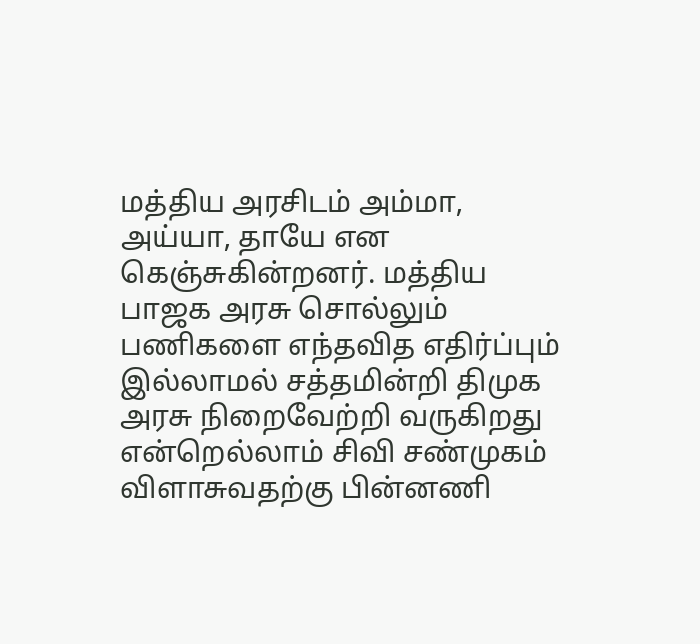மத்திய அரசிடம் அம்மா, அய்யா, தாயே என கெஞ்சுகின்றனர். மத்திய பாஜக அரசு சொல்லும் பணிகளை எந்தவித எதிர்ப்பும் இல்லாமல் சத்தமின்றி திமுக அரசு நிறைவேற்றி வருகிறது என்றெல்லாம் சிவி சண்முகம் விளாசுவதற்கு பின்னணி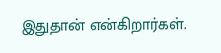இதுதான் என்கிறார்கள்.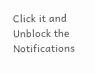Click it and Unblock the Notifications